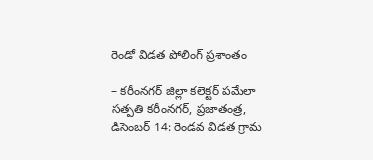రెండో విడత పోలింగ్ ప్రశాంతం

– కరీంనగర్ జిల్లా కలెక్టర్ పమేలా సత్పతి కరీంనగర్, ప్రజాతంత్ర, డిసెంబర్ 14: రెండవ విడత గ్రామ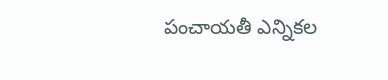పంచాయతీ ఎన్నికల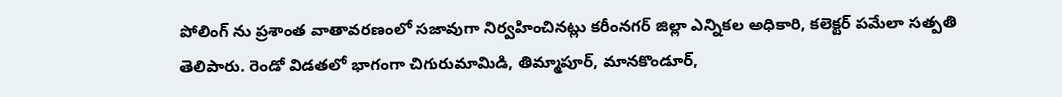పోలింగ్ ను ప్రశాంత వాతావరణంలో సజావుగా నిర్వహించినట్లు కరీంనగర్ జిల్లా ఎన్నికల అధికారి, కలెక్టర్ పమేలా సత్పతి తెలిపారు. రెండో విడతలో భాగంగా చిగురుమామిడి, తిమ్మాపూర్, మానకొండూర్,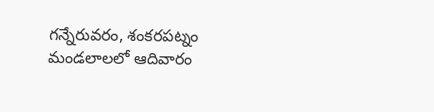గన్నేరువరం, శంకరపట్నం మండలాలలో ఆదివారం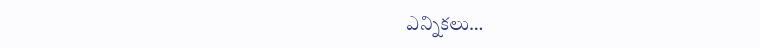ఎన్నికలు…